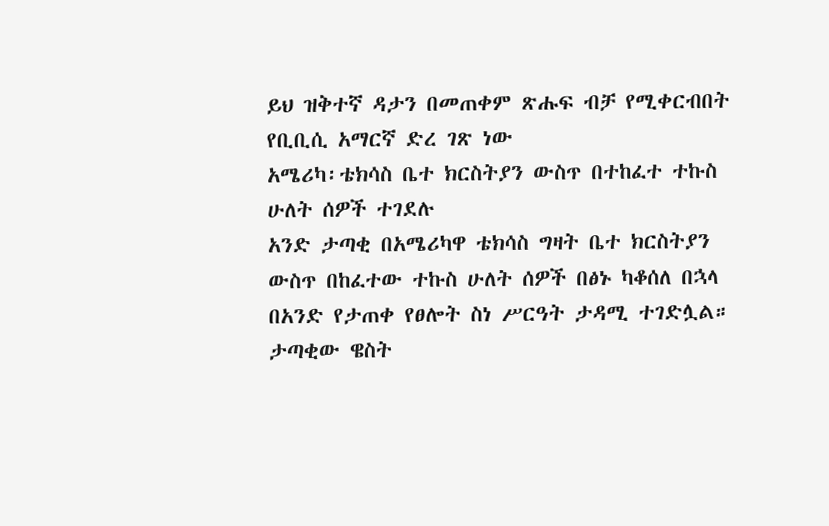ይህ ዝቅተኛ ዳታን በመጠቀም ጽሑፍ ብቻ የሚቀርብበት የቢቢሲ አማርኛ ድረ ገጽ ነው
አሜሪካ፡ቴክሳስ ቤተ ክርስትያን ውስጥ በተከፈተ ተኩስ ሁለት ሰዎች ተገደሉ
አንድ ታጣቂ በአሜሪካዋ ቴክሳስ ግዛት ቤተ ክርስትያን ውስጥ በከፈተው ተኩስ ሁለት ሰዎች በፅኑ ካቆሰለ በኋላ በአንድ የታጠቀ የፀሎት ስነ ሥርዓት ታዳሚ ተገድሏል።
ታጣቂው ዌስት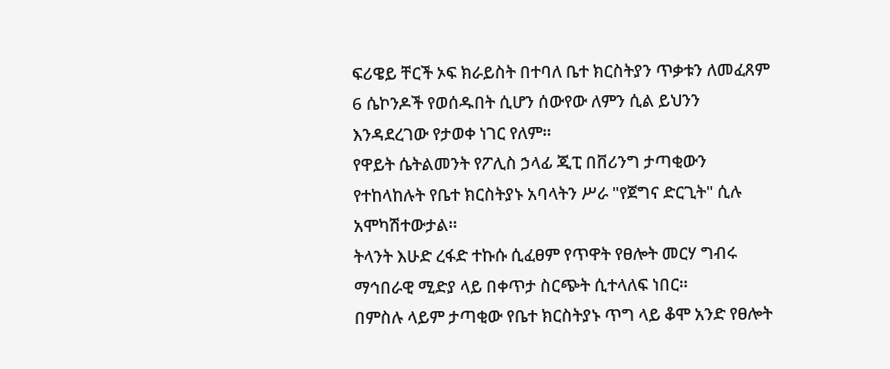ፍሪዌይ ቸርች ኦፍ ክራይስት በተባለ ቤተ ክርስትያን ጥቃቱን ለመፈጸም 6 ሴኮንዶች የወሰዱበት ሲሆን ሰውየው ለምን ሲል ይህንን እንዳደረገው የታወቀ ነገር የለም።
የዋይት ሴትልመንት የፖሊስ ኃላፊ ጂፒ በቨሪንግ ታጣቂውን የተከላከሉት የቤተ ክርስትያኑ አባላትን ሥራ "የጀግና ድርጊት" ሲሉ አሞካሽተውታል።
ትላንት እሁድ ረፋድ ተኩሱ ሲፈፀም የጥዋት የፀሎት መርሃ ግብሩ ማኅበራዊ ሚድያ ላይ በቀጥታ ስርጭት ሲተላለፍ ነበር።
በምስሉ ላይም ታጣቂው የቤተ ክርስትያኑ ጥግ ላይ ቆሞ አንድ የፀሎት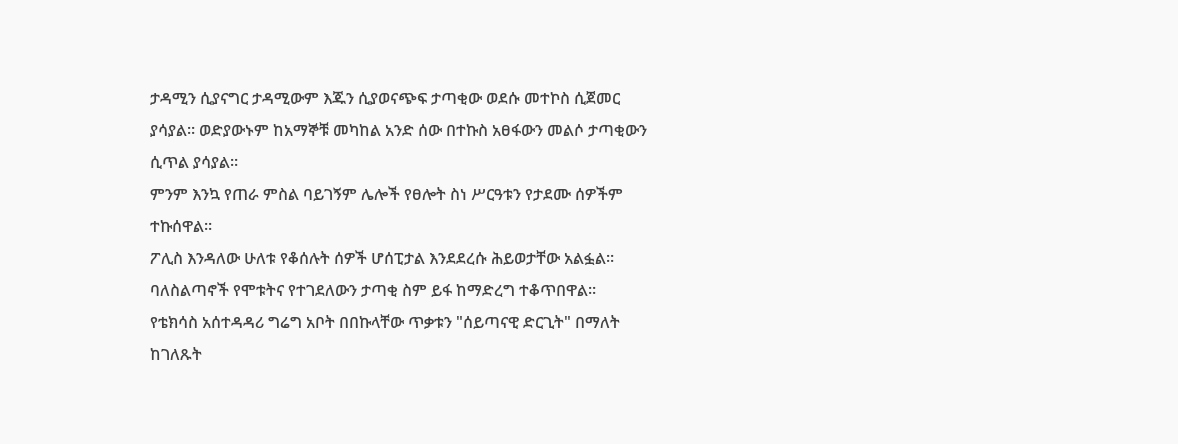ታዳሚን ሲያናግር ታዳሚውም እጁን ሲያወናጭፍ ታጣቂው ወደሱ መተኮስ ሲጀመር ያሳያል። ወድያውኑም ከአማኞቹ መካከል አንድ ሰው በተኩስ አፀፋውን መልሶ ታጣቂውን ሲጥል ያሳያል።
ምንም እንኳ የጠራ ምስል ባይገኝም ሌሎች የፀሎት ስነ ሥርዓቱን የታደሙ ሰዎችም ተኩሰዋል።
ፖሊስ እንዳለው ሁለቱ የቆሰሉት ሰዎች ሆሰፒታል እንደደረሱ ሕይወታቸው አልፏል። ባለስልጣኖች የሞቱትና የተገደለውን ታጣቂ ስም ይፋ ከማድረግ ተቆጥበዋል።
የቴክሳስ አሰተዳዳሪ ግሬግ አቦት በበኩላቸው ጥቃቱን "ሰይጣናዊ ድርጊት" በማለት ከገለጹት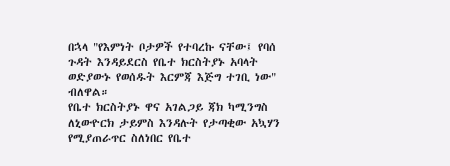በኋላ "የእምነት ቦታዎች የተባረኩ ናቸው፤ የባሰ ጉዳት እንዳይደርስ የቤተ ክርስትያኑ አባላት ወድያውኑ የወሰዱት እርምጃ እጅግ ተገቢ ነው" ብለዋል።
የቤተ ክርስትያኑ ዋና አገልጋይ ጃክ ካሚንግስ ለኒውዮርክ ታይምስ እንዳሉት የታጣቂው አኳሃን የሚያጠራጥር ስለነበር የቤተ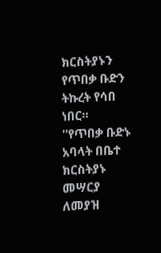ክርስትያኑን የጥበቃ ቡድን ትኩረት የሳበ ነበር።
''የጥበቃ ቡድኑ አባላት በቤተ ክርስትያኑ መሣርያ ለመያዝ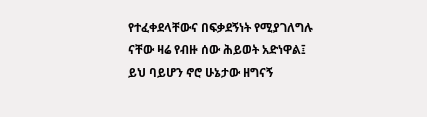የተፈቀደላቸውና በፍቃደኝነት የሚያገለግሉ ናቸው ዛሬ የብዙ ሰው ሕይወት አድነዋል፤ ይህ ባይሆን ኖሮ ሁኔታው ዘግናኝ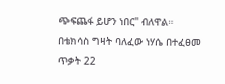ጭፍጨፋ ይሆን ነበር" ብለዋል።
በቴክሳስ ግዛት ባለፈው ነሃሴ በተፈፀመ ጥቃት 22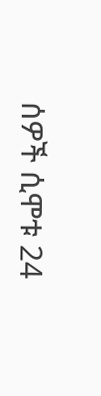ሰዎች ሲሞቱ 24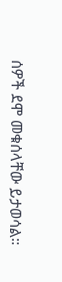ሰዎች ደሞ መቁሰላቸው ይታወሳል።